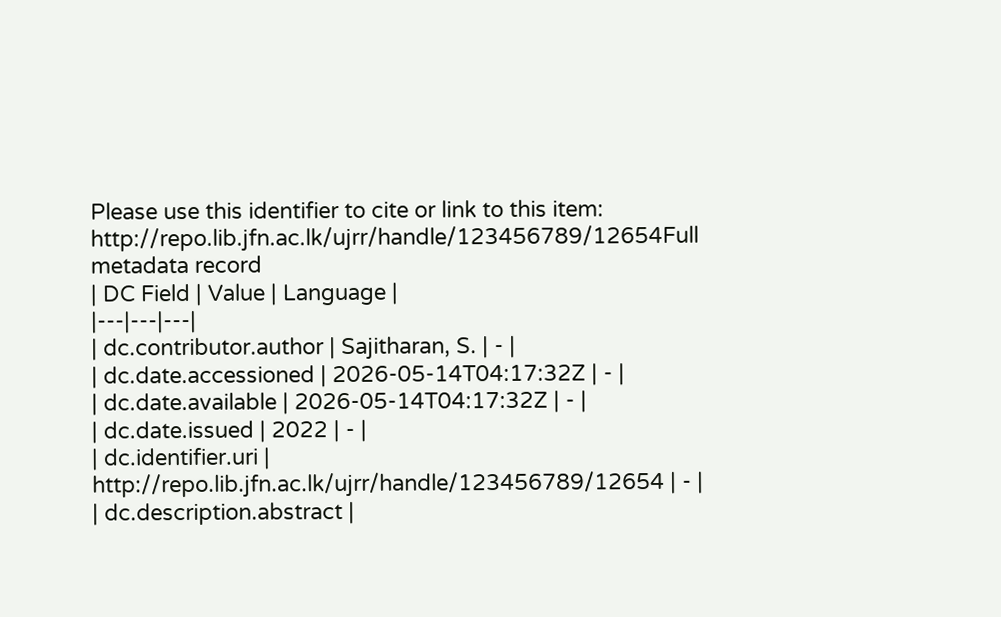Please use this identifier to cite or link to this item:
http://repo.lib.jfn.ac.lk/ujrr/handle/123456789/12654Full metadata record
| DC Field | Value | Language |
|---|---|---|
| dc.contributor.author | Sajitharan, S. | - |
| dc.date.accessioned | 2026-05-14T04:17:32Z | - |
| dc.date.available | 2026-05-14T04:17:32Z | - |
| dc.date.issued | 2022 | - |
| dc.identifier.uri | http://repo.lib.jfn.ac.lk/ujrr/handle/123456789/12654 | - |
| dc.description.abstract |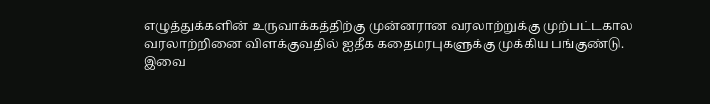எழுத்துக்களின் உருவாக்கத்திற்கு முன்னரான வரலாற்றுக்கு முற்பட்டகால வரலாற்றினை விளக்குவதில் ஐதீக கதைமரபுகளுக்கு முக்கிய பங்குண்டு. இவை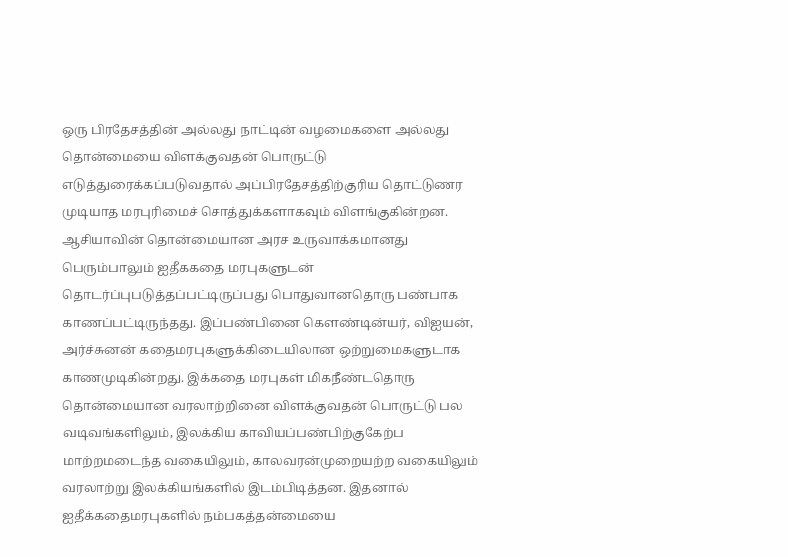ஒரு பிரதேசத்தின் அல்லது நாட்டின் வழமைகளை அல்லது தொன்மையை விளக்குவதன் பொருட்டு எடுத்துரைக்கப்படுவதால் அப்பிரதேசத்திற்குரிய தொட்டுணர முடியாத மரபுரிமைச் சொத்துக்களாகவும் விளங்குகின்றன. ஆசியாவின் தொன்மையான அரச உருவாக்கமானது பெரும்பாலும் ஐதீககதை மரபுகளுடன் தொடர்ப்புபடுத்தப்பட்டிருப்பது பொதுவானதொரு பண்பாக காணப்பட்டிருந்தது. இப்பண்பினை கௌண்டின்யர், விஐயன், அர்ச்சுனன் கதைமரபுகளுக்கிடையிலான ஒற்றுமைகளுடாக காணமுடிகின்றது. இக்கதை மரபுகள் மிகநீண்டதொரு தொன்மையான வரலாற்றினை விளக்குவதன் பொருட்டு பல வடிவங்களிலும், இலக்கிய காவியப்பண்பிற்குகேற்ப மாற்றமடைந்த வகையிலும், காலவரன்முறையற்ற வகையிலும் வரலாற்று இலக்கியங்களில் இடம்பிடித்தன. இதனால் ஐதீக்கதைமரபுகளில் நம்பகத்தன்மையை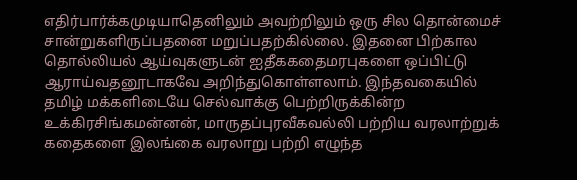எதிர்பார்க்கமுடியாதெனிலும் அவற்றிலும் ஒரு சில தொன்மைச் சான்றுகளிருப்பதனை மறுப்பதற்கில்லை. இதனை பிற்கால தொல்லியல் ஆய்வுகளுடன் ஐதீககதைமரபுகளை ஒப்பிட்டு ஆராய்வதனூடாகவே அறிந்துகொள்ளலாம். இந்தவகையில் தமிழ் மக்களிடையே செல்வாக்கு பெற்றிருக்கின்ற உக்கிரசிங்கமன்னன், மாருதப்புரவீகவல்லி பற்றிய வரலாற்றுக் கதைகளை இலங்கை வரலாறு பற்றி எழுந்த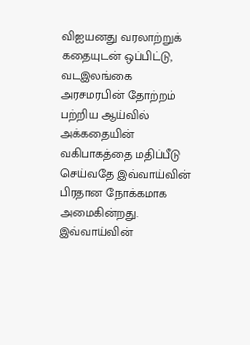விஐயனது வரலாற்றுக் கதையுடன் ஒப்பிட்டு, வடஇலங்கை அரசமரபின் தோற்றம் பற்றிய ஆய்வில் அக்கதையின் வகிபாகத்தை மதிப்பீடு செய்வதே இவ்வாய்வின் பிரதான நோக்கமாக அமைகின்றது. இவ்வாய்வின்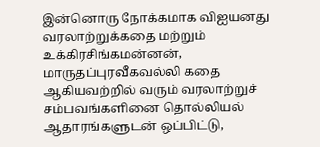இன்னொரு நோக்கமாக விஐயனது வரலாற்றுக்கதை மற்றும் உக்கிரசிங்கமன்னன், மாருதப்புரவீகவல்லி கதை ஆகியவற்றில் வரும் வரலாற்றுச் சம்பவங்களினை தொல்லியல் ஆதாரங்களுடன் ஒப்பிட்டு,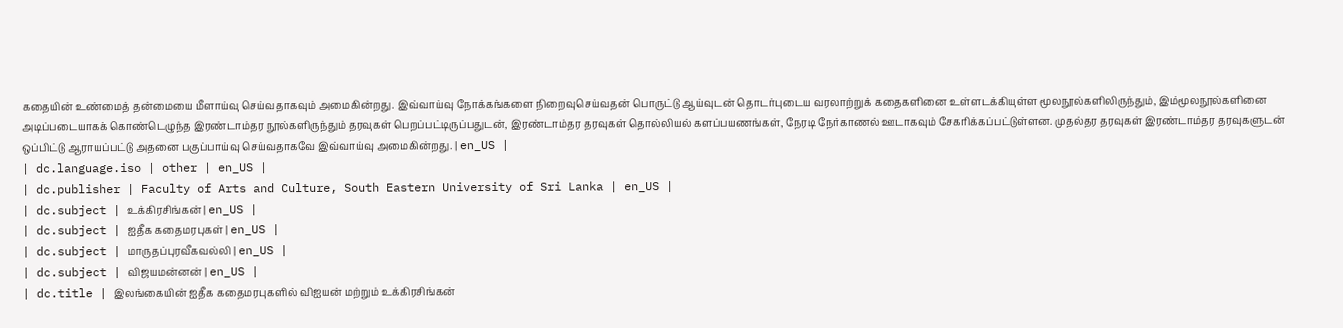கதையின் உண்மைத் தன்மையை மீளாய்வு செய்வதாகவும் அமைகின்றது. இவ்வாய்வு நோக்கங்களை நிறைவுசெய்வதன் பொருட்டு ஆய்வுடன் தொடர்புடைய வரலாற்றுக் கதைகளினை உள்ளடக்கியுள்ள மூலநூல்களிலிருந்தும், இம்மூலநூல்களினை அடிப்படையாகக் கொண்டெழுந்த இரண்டாம்தர நூல்களிருந்தும் தரவுகள் பெறப்பட்டிருப்பதுடன், இரண்டாம்தர தரவுகள் தொல்லியல் களப்பயணங்கள், நேரடி நேர்காணல் ஊடாகவும் சேகரிக்கப்பட்டுள்ளன. முதல்தர தரவுகள் இரண்டாம்தர தரவுகளுடன் ஒப்பிட்டு ஆராயப்பட்டு அதனை பகுப்பாய்வு செய்வதாகவே இவ்வாய்வு அமைகின்றது. | en_US |
| dc.language.iso | other | en_US |
| dc.publisher | Faculty of Arts and Culture, South Eastern University of Sri Lanka | en_US |
| dc.subject | உக்கிரசிங்கன் | en_US |
| dc.subject | ஐதீக கதைமரபுகள் | en_US |
| dc.subject | மாருதப்புரவீகவல்லி | en_US |
| dc.subject | விஜயமன்னன் | en_US |
| dc.title | இலங்கையின் ஐதீக கதைமரபுகளில் விஐயன் மற்றும் உக்கிரசிங்கன்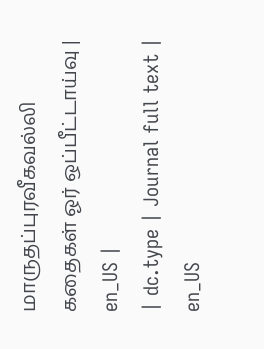மாருதப்புரவீகவல்லி கதைகள் ஓர் ஒப்பீட்டாய்வு | en_US |
| dc.type | Journal full text | en_US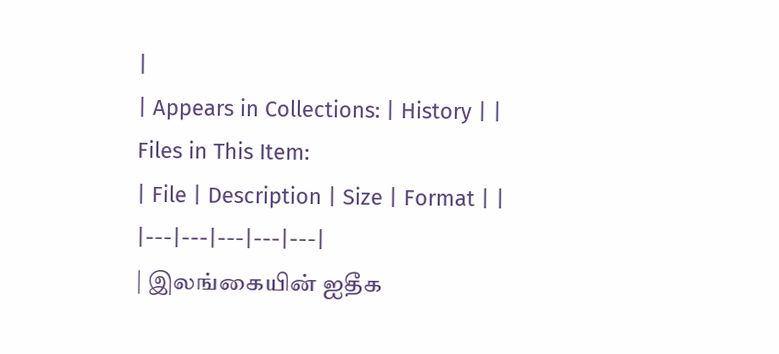|
| Appears in Collections: | History | |
Files in This Item:
| File | Description | Size | Format | |
|---|---|---|---|---|
| இலங்கையின் ஐதீக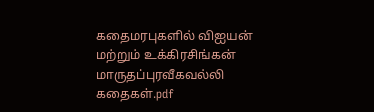கதைமரபுகளில் விஐயன் மற்றும் உக்கிரசிங்கன் மாருதப்புரவீகவல்லி கதைகள்.pdf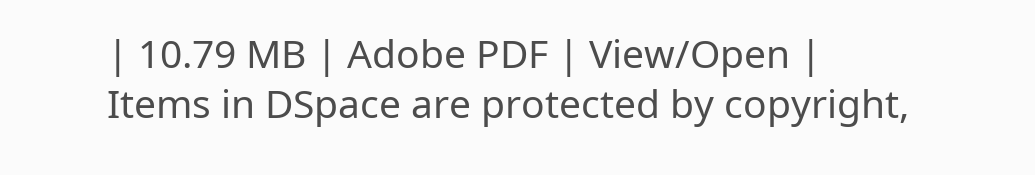| 10.79 MB | Adobe PDF | View/Open |
Items in DSpace are protected by copyright,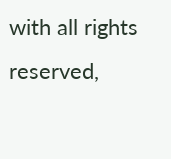with all rights reserved,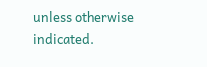unless otherwise indicated.